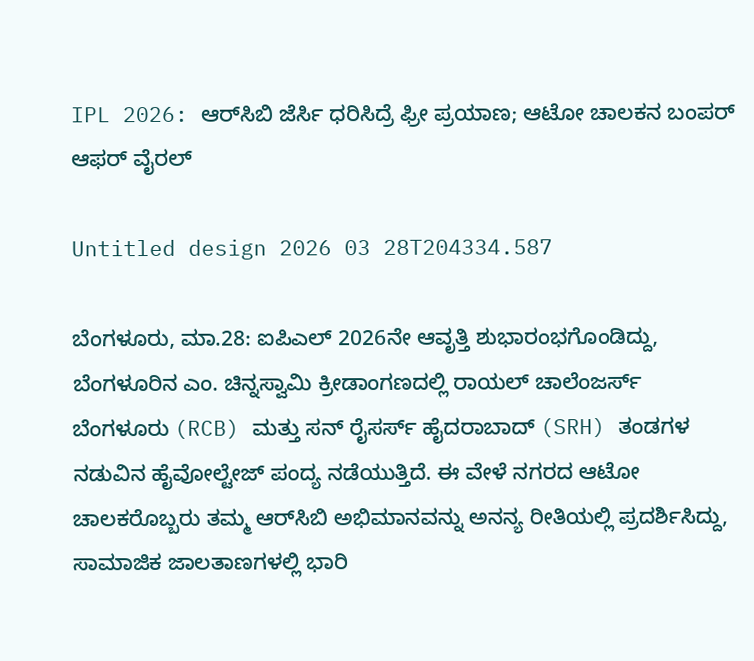IPL 2026: ಆರ್‌ಸಿಬಿ ಜೆರ್ಸಿ ಧರಿಸಿದ್ರೆ ಫ್ರೀ ಪ್ರಯಾಣ; ಆಟೋ ಚಾಲಕನ ಬಂಪರ್ ಆಫರ್ ವೈರಲ್

Untitled design 2026 03 28T204334.587

ಬೆಂಗಳೂರು, ಮಾ.28: ಐಪಿಎಲ್ 2026ನೇ ಆವೃತ್ತಿ ಶುಭಾರಂಭಗೊಂಡಿದ್ದು, ಬೆಂಗಳೂರಿನ ಎಂ. ಚಿನ್ನಸ್ವಾಮಿ ಕ್ರೀಡಾಂಗಣದಲ್ಲಿ ರಾಯಲ್ ಚಾಲೆಂಜರ್ಸ್ ಬೆಂಗಳೂರು (RCB) ಮತ್ತು ಸನ್ ರೈಸರ್ಸ್ ಹೈದರಾಬಾದ್ (SRH) ತಂಡಗಳ ನಡುವಿನ ಹೈವೋಲ್ಟೇಜ್ ಪಂದ್ಯ ನಡೆಯುತ್ತಿದೆ. ಈ ವೇಳೆ ನಗರದ ಆಟೋ ಚಾಲಕರೊಬ್ಬರು ತಮ್ಮ ಆರ್‌ಸಿಬಿ ಅಭಿಮಾನವನ್ನು ಅನನ್ಯ ರೀತಿಯಲ್ಲಿ ಪ್ರದರ್ಶಿಸಿದ್ದು, ಸಾಮಾಜಿಕ ಜಾಲತಾಣಗಳಲ್ಲಿ ಭಾರಿ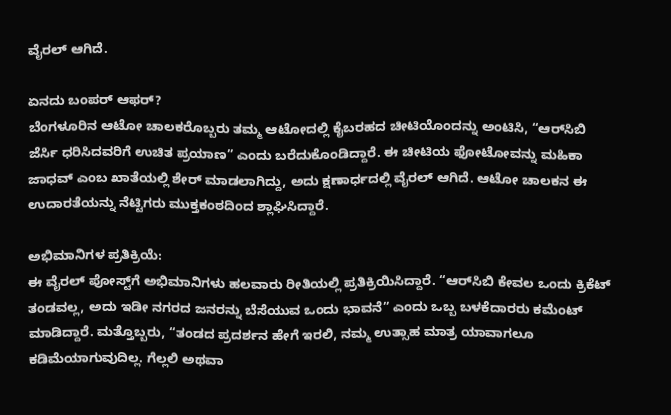ವೈರಲ್ ಆಗಿದೆ.

ಏನದು ಬಂಪರ್ ಆಫರ್?
ಬೆಂಗಳೂರಿನ ಆಟೋ ಚಾಲಕರೊಬ್ಬರು ತಮ್ಮ ಆಟೋದಲ್ಲಿ ಕೈಬರಹದ ಚೀಟಿಯೊಂದನ್ನು ಅಂಟಿಸಿ, “ಆರ್‌ಸಿಬಿ ಜೆರ್ಸಿ ಧರಿಸಿದವರಿಗೆ ಉಚಿತ ಪ್ರಯಾಣ” ಎಂದು ಬರೆದುಕೊಂಡಿದ್ದಾರೆ. ಈ ಚೀಟಿಯ ಫೋಟೋವನ್ನು ಮಹಿಕಾ ಜಾಧವ್ ಎಂಬ ಖಾತೆಯಲ್ಲಿ ಶೇರ್ ಮಾಡಲಾಗಿದ್ದು, ಅದು ಕ್ಷಣಾರ್ಧದಲ್ಲಿ ವೈರಲ್ ಆಗಿದೆ. ಆಟೋ ಚಾಲಕನ ಈ ಉದಾರತೆಯನ್ನು ನೆಟ್ಟಿಗರು ಮುಕ್ತಕಂಠದಿಂದ ಶ್ಲಾಘಿಸಿದ್ದಾರೆ.

ಅಭಿಮಾನಿಗಳ ಪ್ರತಿಕ್ರಿಯೆ:
ಈ ವೈರಲ್ ಪೋಸ್ಟ್‌‌ಗೆ ಅಭಿಮಾನಿಗಳು ಹಲವಾರು ರೀತಿಯಲ್ಲಿ ಪ್ರತಿಕ್ರಿಯಿಸಿದ್ದಾರೆ. “ಆರ್‌ಸಿಬಿ ಕೇವಲ ಒಂದು ಕ್ರಿಕೆಟ್ ತಂಡವಲ್ಲ, ಅದು ಇಡೀ ನಗರದ ಜನರನ್ನು ಬೆಸೆಯುವ ಒಂದು ಭಾವನೆ” ಎಂದು ಒಬ್ಬ ಬಳಕೆದಾರರು ಕಮೆಂಟ್ ಮಾಡಿದ್ದಾರೆ. ಮತ್ತೊಬ್ಬರು, “ತಂಡದ ಪ್ರದರ್ಶನ ಹೇಗೆ ಇರಲಿ, ನಮ್ಮ ಉತ್ಸಾಹ ಮಾತ್ರ ಯಾವಾಗಲೂ ಕಡಿಮೆಯಾಗುವುದಿಲ್ಲ. ಗೆಲ್ಲಲಿ ಅಥವಾ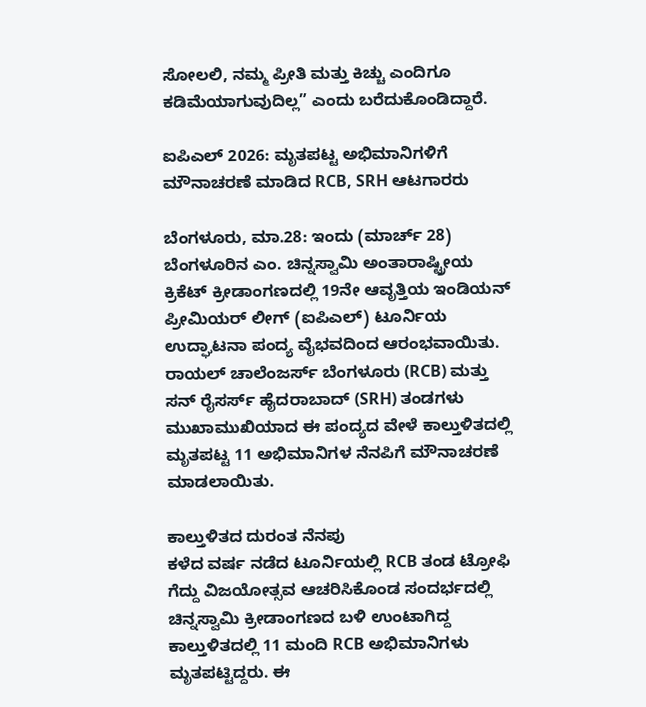ಸೋಲಲಿ, ನಮ್ಮ ಪ್ರೀತಿ ಮತ್ತು ಕಿಚ್ಚು ಎಂದಿಗೂ ಕಡಿಮೆಯಾಗುವುದಿಲ್ಲ” ಎಂದು ಬರೆದುಕೊಂಡಿದ್ದಾರೆ.

ಐಪಿಎಲ್ 2026: ಮೃತಪಟ್ಟ ಅಭಿಮಾನಿಗಳಿಗೆ ಮೌನಾಚರಣೆ ಮಾಡಿದ RCB, SRH ಆಟಗಾರರು

ಬೆಂಗಳೂರು, ಮಾ.28: ಇಂದು (ಮಾರ್ಚ್ 28) ಬೆಂಗಳೂರಿನ ಎಂ. ಚಿನ್ನಸ್ವಾಮಿ ಅಂತಾರಾಷ್ಟ್ರೀಯ ಕ್ರಿಕೆಟ್ ಕ್ರೀಡಾಂಗಣದಲ್ಲಿ 19ನೇ ಆವೃತ್ತಿಯ ಇಂಡಿಯನ್ ಪ್ರೀಮಿಯರ್ ಲೀಗ್ (ಐಪಿಎಲ್) ಟೂರ್ನಿಯ ಉದ್ಘಾಟನಾ ಪಂದ್ಯ ವೈಭವದಿಂದ ಆರಂಭವಾಯಿತು. ರಾಯಲ್ ಚಾಲೆಂಜರ್ಸ್ ಬೆಂಗಳೂರು (RCB) ಮತ್ತು ಸನ್ ರೈಸರ್ಸ್ ಹೈದರಾಬಾದ್ (SRH) ತಂಡಗಳು ಮುಖಾಮುಖಿಯಾದ ಈ ಪಂದ್ಯದ ವೇಳೆ ಕಾಲ್ತುಳಿತದಲ್ಲಿ ಮೃತಪಟ್ಟ 11 ಅಭಿಮಾನಿಗಳ ನೆನಪಿಗೆ ಮೌನಾಚರಣೆ ಮಾಡಲಾಯಿತು.

ಕಾಲ್ತುಳಿತದ ದುರಂತ ನೆನಪು
ಕಳೆದ ವರ್ಷ ನಡೆದ ಟೂರ್ನಿಯಲ್ಲಿ RCB ತಂಡ ಟ್ರೋಫಿ ಗೆದ್ದು ವಿಜಯೋತ್ಸವ ಆಚರಿಸಿಕೊಂಡ ಸಂದರ್ಭದಲ್ಲಿ ಚಿನ್ನಸ್ವಾಮಿ ಕ್ರೀಡಾಂಗಣದ ಬಳಿ ಉಂಟಾಗಿದ್ದ ಕಾಲ್ತುಳಿತದಲ್ಲಿ 11 ಮಂದಿ RCB ಅಭಿಮಾನಿಗಳು ಮೃತಪಟ್ಟಿದ್ದರು. ಈ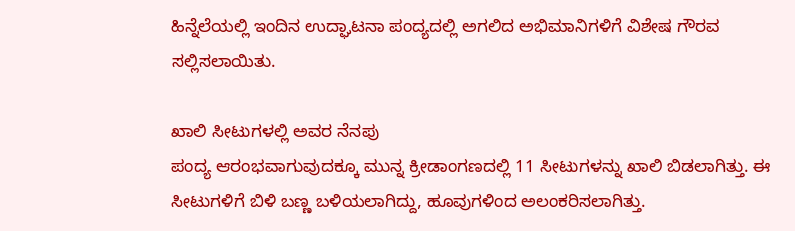ಹಿನ್ನೆಲೆಯಲ್ಲಿ ಇಂದಿನ ಉದ್ಘಾಟನಾ ಪಂದ್ಯದಲ್ಲಿ ಅಗಲಿದ ಅಭಿಮಾನಿಗಳಿಗೆ ವಿಶೇಷ ಗೌರವ ಸಲ್ಲಿಸಲಾಯಿತು.

ಖಾಲಿ ಸೀಟುಗಳಲ್ಲಿ ಅವರ ನೆನಪು
ಪಂದ್ಯ ಆರಂಭವಾಗುವುದಕ್ಕೂ ಮುನ್ನ ಕ್ರೀಡಾಂಗಣದಲ್ಲಿ 11 ಸೀಟುಗಳನ್ನು ಖಾಲಿ ಬಿಡಲಾಗಿತ್ತು. ಈ ಸೀಟುಗಳಿಗೆ ಬಿಳಿ ಬಣ್ಣ ಬಳಿಯಲಾಗಿದ್ದು, ಹೂವುಗಳಿಂದ ಅಲಂಕರಿಸಲಾಗಿತ್ತು.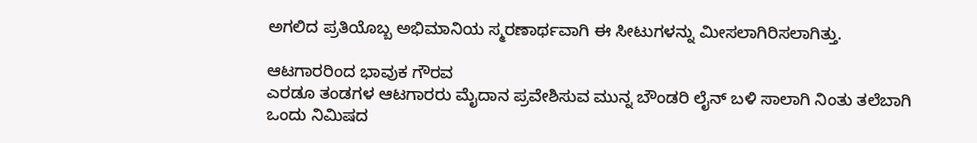ಅಗಲಿದ ಪ್ರತಿಯೊಬ್ಬ ಅಭಿಮಾನಿಯ ಸ್ಮರಣಾರ್ಥವಾಗಿ ಈ ಸೀಟುಗಳನ್ನು ಮೀಸಲಾಗಿರಿಸಲಾಗಿತ್ತು.

ಆಟಗಾರರಿಂದ ಭಾವುಕ ಗೌರವ
ಎರಡೂ ತಂಡಗಳ ಆಟಗಾರರು ಮೈದಾನ ಪ್ರವೇಶಿಸುವ ಮುನ್ನ ಬೌಂಡರಿ ಲೈನ್ ಬಳಿ ಸಾಲಾಗಿ ನಿಂತು ತಲೆಬಾಗಿ ಒಂದು ನಿಮಿಷದ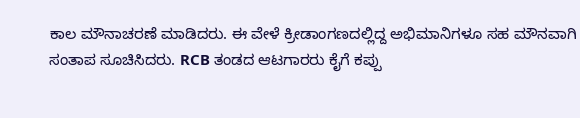ಕಾಲ ಮೌನಾಚರಣೆ ಮಾಡಿದರು. ಈ ವೇಳೆ ಕ್ರೀಡಾಂಗಣದಲ್ಲಿದ್ದ ಅಭಿಮಾನಿಗಳೂ ಸಹ ಮೌನವಾಗಿ ಸಂತಾಪ ಸೂಚಿಸಿದರು. RCB ತಂಡದ ಆಟಗಾರರು ಕೈಗೆ ಕಪ್ಪು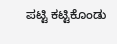ಪಟ್ಟಿ ಕಟ್ಟಿಕೊಂಡು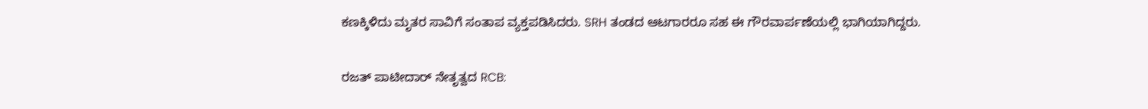ಕಣಕ್ಕಿಳಿದು ಮೃತರ ಸಾವಿಗೆ ಸಂತಾಪ ವ್ಯಕ್ತಪಡಿಸಿದರು. SRH ತಂಡದ ಆಟಗಾರರೂ ಸಹ ಈ ಗೌರವಾರ್ಪಣೆಯಲ್ಲಿ ಭಾಗಿಯಾಗಿದ್ದರು.

ರಜತ್ ಪಾಟೀದಾರ್ ನೇತೃತ್ವದ RCB: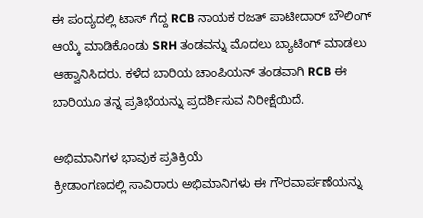ಈ ಪಂದ್ಯದಲ್ಲಿ ಟಾಸ್ ಗೆದ್ದ RCB ನಾಯಕ ರಜತ್ ಪಾಟೀದಾರ್ ಬೌಲಿಂಗ್ ಆಯ್ಕೆ ಮಾಡಿಕೊಂಡು SRH ತಂಡವನ್ನು ಮೊದಲು ಬ್ಯಾಟಿಂಗ್ ಮಾಡಲು ಆಹ್ವಾನಿಸಿದರು. ಕಳೆದ ಬಾರಿಯ ಚಾಂಪಿಯನ್ ತಂಡವಾಗಿ RCB ಈ ಬಾರಿಯೂ ತನ್ನ ಪ್ರತಿಭೆಯನ್ನು ಪ್ರದರ್ಶಿಸುವ ನಿರೀಕ್ಷೆಯಿದೆ.

ಅಭಿಮಾನಿಗಳ ಭಾವುಕ ಪ್ರತಿಕ್ರಿಯೆ
ಕ್ರೀಡಾಂಗಣದಲ್ಲಿ ಸಾವಿರಾರು ಅಭಿಮಾನಿಗಳು ಈ ಗೌರವಾರ್ಪಣೆಯನ್ನು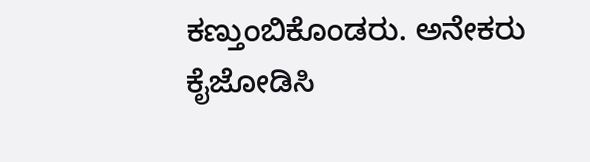ಕಣ್ತುಂಬಿಕೊಂಡರು. ಅನೇಕರು ಕೈಜೋಡಿಸಿ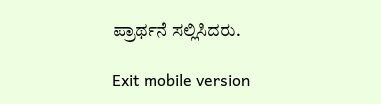ಪ್ರಾರ್ಥನೆ ಸಲ್ಲಿಸಿದರು.

Exit mobile version